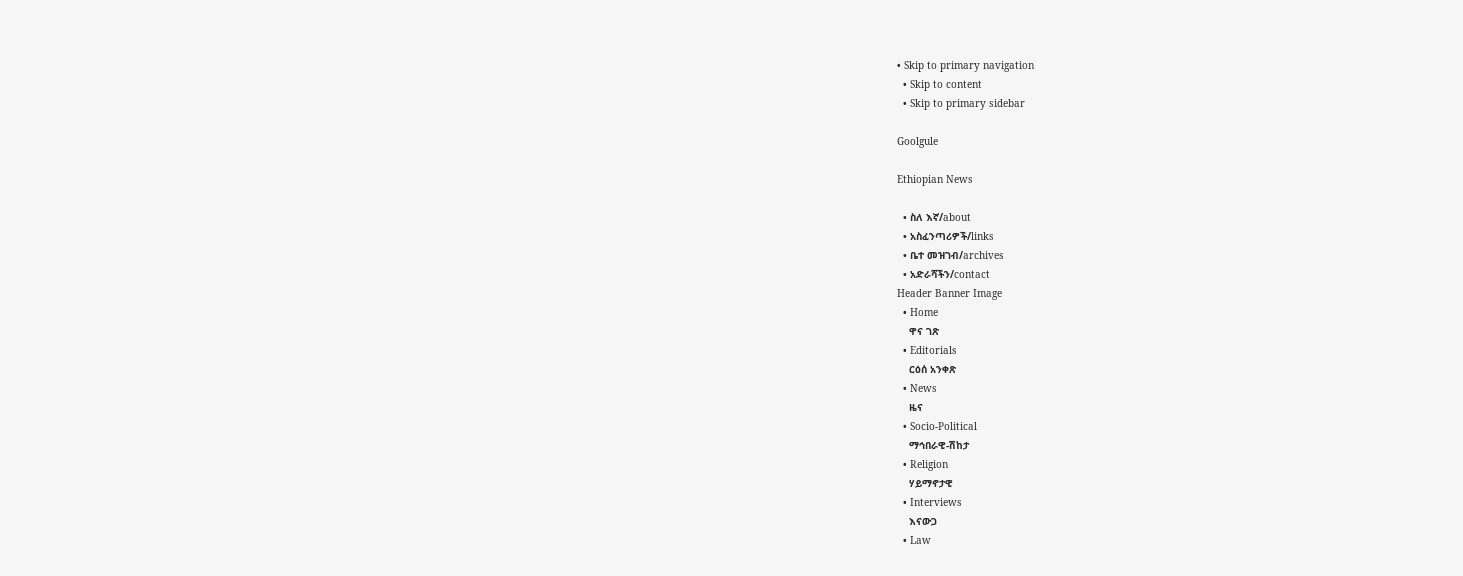• Skip to primary navigation
  • Skip to content
  • Skip to primary sidebar

Goolgule

Ethiopian News

  • ስለ እኛ/about
  • አስፈንጣሪዎች/links
  • ቤተ መዝገብ/archives
  • አድራሻችን/contact
Header Banner Image
  • Home
    ዋና ገጽ
  • Editorials
    ርዕሰ አንቀጽ
  • News
    ዜና
  • Socio-Political
    ማኅበራዊ-ሽከታ
  • Religion
    ሃይማኖታዊ
  • Interviews
    እናውጋ
  • Law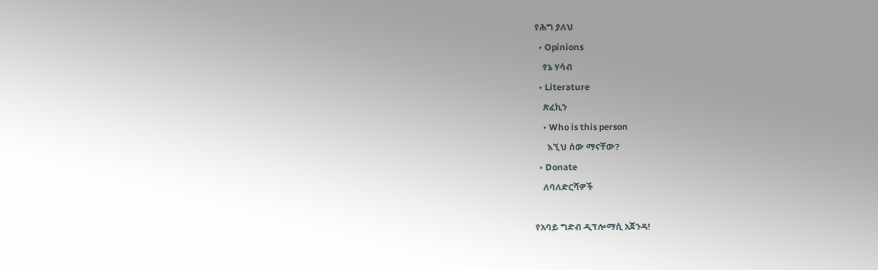የሕግ ያለህ
  • Opinions
    የኔ ሃሳብ
  • Literature
    ጽፈኪን
    • Who is this person
      እኚህ ሰው ማናቸው?
  • Donate
    ለባለድርሻዎች

የአባይ ግድብ ዲፕሎማሲ አጀንዳ!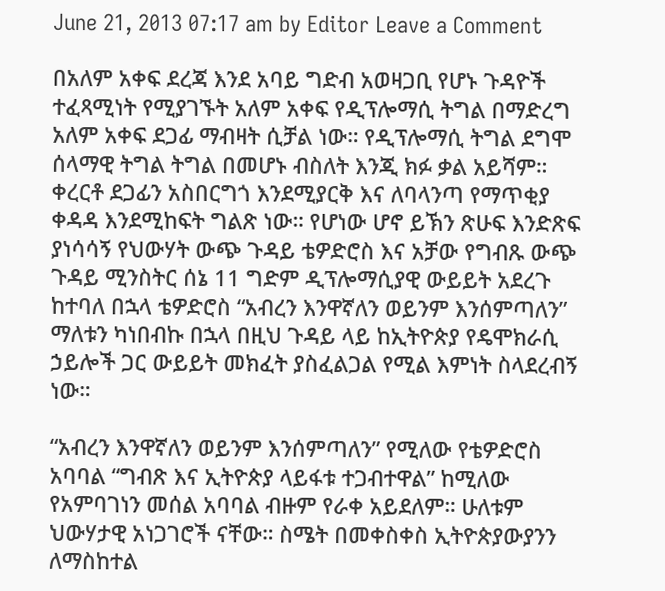June 21, 2013 07:17 am by Editor Leave a Comment

በአለም አቀፍ ደረጃ እንደ አባይ ግድብ አወዛጋቢ የሆኑ ጉዳዮች ተፈጻሚነት የሚያገኙት አለም አቀፍ የዲፕሎማሲ ትግል በማድረግ አለም አቀፍ ደጋፊ ማብዛት ሲቻል ነው። የዲፕሎማሲ ትግል ደግሞ ሰላማዊ ትግል ትግል በመሆኑ ብስለት እንጂ ክፉ ቃል አይሻም። ቀረርቶ ደጋፊን አስበርግጎ እንደሚያርቅ እና ለባላንጣ የማጥቂያ ቀዳዳ እንደሚከፍት ግልጽ ነው። የሆነው ሆኖ ይኽን ጽሁፍ እንድጽፍ ያነሳሳኝ የህውሃት ውጭ ጉዳይ ቴዎድሮስ እና አቻው የግብጹ ውጭ ጉዳይ ሚንስትር ሰኔ 11 ግድም ዲፕሎማሲያዊ ውይይት አደረጉ ከተባለ በኋላ ቴዎድሮስ “አብረን እንዋኛለን ወይንም እንሰምጣለን” ማለቱን ካነበብኩ በኋላ በዚህ ጉዳይ ላይ ከኢትዮጵያ የዴሞክራሲ ኃይሎች ጋር ውይይት መክፈት ያስፈልጋል የሚል እምነት ስላደረብኝ ነው።

“አብረን እንዋኛለን ወይንም እንሰምጣለን” የሚለው የቴዎድሮስ አባባል “ግብጽ እና ኢትዮጵያ ላይፋቱ ተጋብተዋል” ከሚለው የአምባገነን መሰል አባባል ብዙም የራቀ አይደለም። ሁለቱም ህውሃታዊ አነጋገሮች ናቸው። ስሜት በመቀስቀስ ኢትዮጵያውያንን ለማስከተል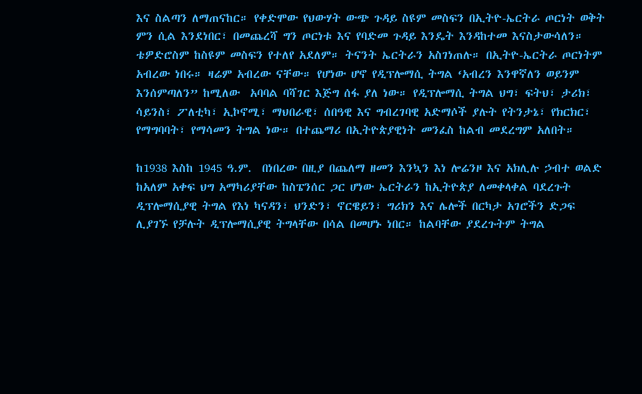እና ስልጣን ለማጠናከር። የቀድሞው የህውሃት ውጭ ጉዳይ ስዩም መስፍን በኢትዮ-ኤርትራ ጦርነት ወቅት ምን ሲል እንደነበር፣ በመጨረሻ ግን ጦርነቱ እና የባድመ ጉዳይ እንዴት እንዳከተመ እናስታውሳለን። ቴዎድሮስም ከስዩም መስፍን የተለየ አደለም። ትናንት ኤርትራን አስገነጠሉ። በኢትዮ-ኤርትራ ጦርነትም አብረው ነበሩ። ዛሬም አብረው ናቸው። የሆነው ሆኖ የዲፕሎማሲ ትግል ‘አብረን እንዋኛለን ወይንም እንሰምጣለን” ከሚለው  አባባል ባሻገር እጅግ ሰፋ ያለ ነው። የዲፕሎማሲ ትግል ህግ፣ ፍትህ፣ ታሪክ፣ ሳይንስ፣ ፖለቲካ፣ ኢኮኖሚ፣ ማህበራዊ፣ ሰበዓዊ እና ግብረገባዊ አድማሶች ያሉት የትንታኔ፣ የክርክር፣ የማግባባት፣ የማሳመን ትግል ነው። በተጨማሪ በኢትዮጵያዊነት መንፈስ ከልብ መደረግም አለበት።

ከ1938 እስከ 1945 ዓ.ም.  በነበረው በዚያ በጨለማ ዘመን እንኳን እነ ሎሬንዞ እና አክሊሉ ኃብተ ወልድ ከአለም አቀፍ ህግ አማካሪያቸው ከስፔንሰር ጋር ሆነው ኤርትራን ከኢትዮጵያ ለመቀላቀል ባደረጉት ዲፕሎማሲያዊ ትግል የእነ ካናዳን፣ ህንድን፣ ኖርዌይን፣ ግሪክን እና ሌሎች በርካታ አገሮችን ድጋፍ ሊያገኙ የቻሉት ዲፕሎማሲያዊ ትግላቸው በሳል በመሆኑ ነበር። ከልባቸው ያደረጉትም ትግል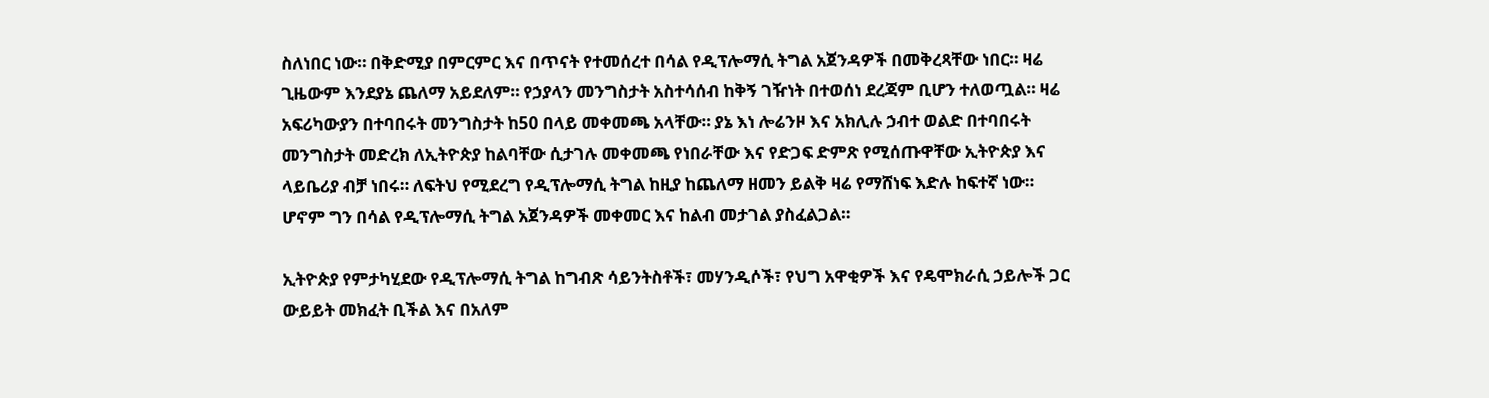ስለነበር ነው። በቅድሚያ በምርምር እና በጥናት የተመሰረተ በሳል የዲፕሎማሲ ትግል አጀንዳዎች በመቅረጻቸው ነበር። ዛሬ ጊዜውም እንደያኔ ጨለማ አይደለም። የኃያላን መንግስታት አስተሳሰብ ከቅኝ ገዥነት በተወሰነ ደረጃም ቢሆን ተለወጧል። ዛሬ አፍሪካውያን በተባበሩት መንግስታት ከ50 በላይ መቀመጫ አላቸው። ያኔ እነ ሎሬንዞ እና አክሊሉ ኃብተ ወልድ በተባበሩት መንግስታት መድረክ ለኢትዮጵያ ከልባቸው ሲታገሉ መቀመጫ የነበራቸው እና የድጋፍ ድምጽ የሚሰጡዋቸው ኢትዮጵያ እና ላይቤሪያ ብቻ ነበሩ። ለፍትህ የሚደረግ የዲፕሎማሲ ትግል ከዚያ ከጨለማ ዘመን ይልቅ ዛሬ የማሸነፍ እድሉ ከፍተኛ ነው። ሆኖም ግን በሳል የዲፕሎማሲ ትግል አጀንዳዎች መቀመር እና ከልብ መታገል ያስፈልጋል።

ኢትዮጵያ የምታካሂደው የዲፕሎማሲ ትግል ከግብጽ ሳይንትስቶች፣ መሃንዲሶች፣ የህግ አዋቂዎች እና የዴሞክራሲ ኃይሎች ጋር ውይይት መክፈት ቢችል እና በአለም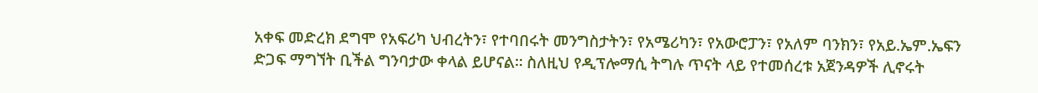አቀፍ መድረክ ደግሞ የአፍሪካ ህብረትን፣ የተባበሩት መንግስታትን፣ የአሜሪካን፣ የአውሮፓን፣ የአለም ባንክን፣ የአይ.ኤም.ኤፍን ድጋፍ ማግኘት ቢችል ግንባታው ቀላል ይሆናል። ስለዚህ የዲፕሎማሲ ትግሉ ጥናት ላይ የተመሰረቱ አጀንዳዎች ሊኖሩት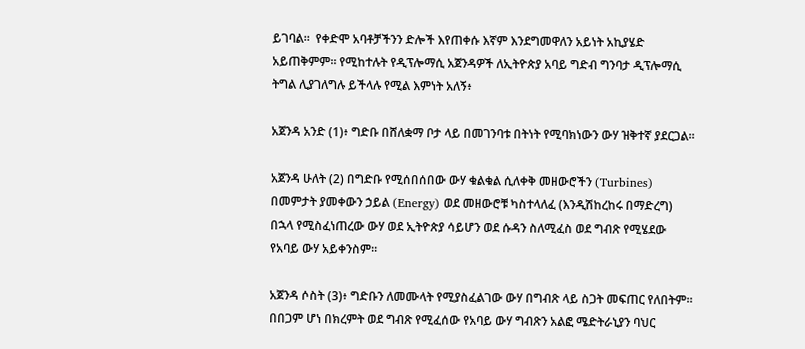ይገባል።  የቀድሞ አባቶቻችንን ድሎች እየጠቀሱ እኛም እንደግመዋለን አይነት አኪያሄድ አይጠቅምም። የሚከተሉት የዲፕሎማሲ አጀንዳዎች ለኢትዮጵያ አባይ ግድብ ግንባታ ዲፕሎማሲ ትግል ሊያገለግሉ ይችላሉ የሚል እምነት አለኝ፥

አጀንዳ አንድ (1)፥ ግድቡ በሸለቋማ ቦታ ላይ በመገንባቱ በትነት የሚባክነውን ውሃ ዝቅተኛ ያደርጋል።

አጀንዳ ሁለት (2) በግድቡ የሚሰበሰበው ውሃ ቁልቁል ሲለቀቅ መዘውሮችን (Turbines) በመምታት ያመቀውን ኃይል (Energy) ወደ መዘውሮቹ ካስተላለፈ (እንዲሽከረከሩ በማድረግ) በኋላ የሚስፈነጠረው ውሃ ወደ ኢትዮጵያ ሳይሆን ወደ ሱዳን ስለሚፈስ ወደ ግብጽ የሚሄደው የአባይ ውሃ አይቀንስም።

አጀንዳ ሶስት (3)፥ ግድቡን ለመሙላት የሚያስፈልገው ውሃ በግብጽ ላይ ስጋት መፍጠር የለበትም። በበጋም ሆነ በክረምት ወደ ግብጽ የሚፈሰው የአባይ ውሃ ግብጽን አልፎ ሜድትራኒያን ባህር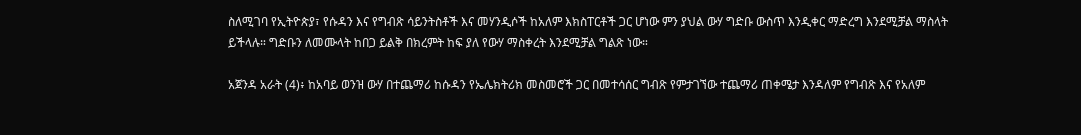ስለሚገባ የኢትዮጵያ፣ የሱዳን እና የግብጽ ሳይንትስቶች እና መሃንዲሶች ከአለም እክስፐርቶች ጋር ሆነው ምን ያህል ውሃ ግድቡ ውስጥ እንዲቀር ማድረግ እንደሚቻል ማስላት ይችላሉ። ግድቡን ለመሙላት ከበጋ ይልቅ በክረምት ከፍ ያለ የውሃ ማስቀረት እንደሚቻል ግልጽ ነው።

አጀንዳ አራት (4)፥ ከአባይ ወንዝ ውሃ በተጨማሪ ከሱዳን የኤሌክትሪክ መስመሮች ጋር በመተሳሰር ግብጽ የምታገኘው ተጨማሪ ጠቀሜታ እንዳለም የግብጽ እና የአለም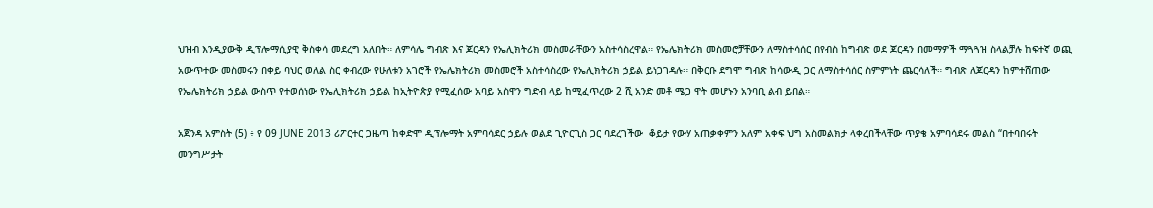ህዝብ እንዲያውቅ ዲፕሎማሲያዊ ቅስቀሳ መደረግ አለበት። ለምሳሌ ግብጽ እና ጆርዳን የኤሊክትሪክ መስመራቸውን አስተሳስረዋል። የኤሌክትሪክ መስመሮቻቸውን ለማስተሳሰር በየብስ ከግብጽ ወደ ጆርዳን በመማዎች ማጓጓዝ ስላልቻሉ ከፍተኛ ወጪ አውጥተው መስመሩን በቀይ ባህር ወለል ስር ቀብረው የሁለቱን አገሮች የኤሌክትሪክ መስመሮች አስተሳስረው የኤሊክትሪክ ኃይል ይነጋገዳሉ። በቅርቡ ደግሞ ግብጽ ከሳውዲ ጋር ለማስተሳሰር ስምምነት ጨርሳለች። ግብጽ ለጆርዳን ከምተሸጠው የኤሌክትሪክ ኃይል ውስጥ የተወሰነው የኤሊክትሪክ ኃይል ከኢትዮጵያ የሚፈሰው አባይ አስዋን ግድብ ላይ ከሚፈጥረው 2 ሺ አንድ መቶ ሜጋ ዋት መሆኑን አንባቢ ልብ ይበል።

አጀንዳ አምስት (5) ፥ የ 09 JUNE 2013 ሪፖርተር ጋዜጣ ከቀድሞ ዲፕሎማት አምባሳደር ኃይሉ ወልደ ጊዮርጊስ ጋር ባደረገችው  ቆይታ የውሃ አጠቃቀምን አለም አቀፍ ህግ አስመልክታ ላቀረበችላቸው ጥያቄ አምባሳደሩ መልስ “በተባበሩት መንግሥታት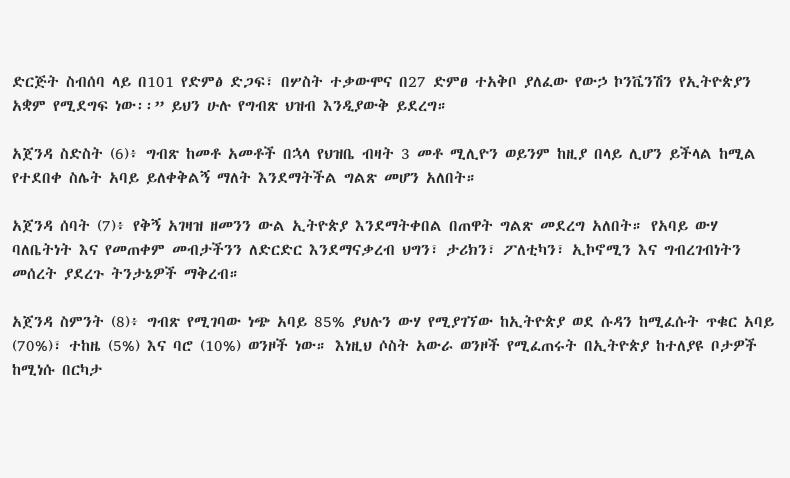ድርጅት ስብሰባ ላይ በ101 የድምፅ ድጋፍ፣ በሦስት ተቃውሞና በ27 ድምፀ ተአቅቦ ያለፈው የውኃ ኮንቬንሽን የኢትዮጵያን አቋም የሚደግፍ ነው፡፡” ይህን ሁሉ የግብጽ ህዝብ እንዲያውቅ ይደረግ።

አጀንዳ ስድስት (6)፥ ግብጽ ከመቶ አመቶች በኋላ የህዝቤ ብዛት 3 መቶ ሚሊዮን ወይንም ከዚያ በላይ ሊሆን ይችላል ከሚል የተደበቀ ስሌት አባይ ይለቀቅልኝ ማለት እንደማትችል ግልጽ መሆን አለበት።

አጀንዳ ሰባት (7)፥ የቅኝ አገዛዝ ዘመንን ውል ኢትዮጵያ እንደማትቀበል በጠዋት ግልጽ መደረግ አለበት። የአባይ ውሃ ባለቤትነት እና የመጠቀም መብታችንን ለድርድር እንደማናቃረብ ህግን፣ ታሪክን፣ ፖለቲካን፣ ኢኮኖሚን እና ግብረገብነትን መሰረት ያደረጉ ትንታኔዎች ማቅረብ።

አጀንዳ ስምንት (8)፥ ግብጽ የሚገባው ነጭ አባይ 85% ያህሉን ውሃ የሚያገኘው ከኢትዮጵያ ወደ ሱዳን ከሚፈሱት ጥቁር አባይ (70%)፣ ተከዜ (5%) እና ባሮ (10%) ወንዞች ነው። እነዚህ ሶስት አውራ ወንዞች የሚፈጠሩት በኢትዮጵያ ከተለያዩ ቦታዎች ከሚነሱ በርካታ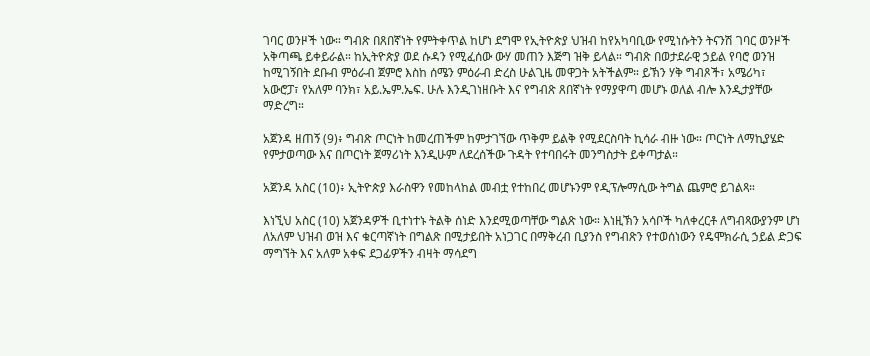ገባር ወንዞች ነው። ግብጽ በጸበኛነት የምትቀጥል ከሆነ ደግሞ የኢትዮጵያ ህዝብ ከየአካባቢው የሚነሱትን ትናንሽ ገባር ወንዞች አቅጣጫ ይቀይራል። ከኢትዮጵያ ወደ ሱዳን የሚፈሰው ውሃ መጠን እጅግ ዝቅ ይላል። ግብጽ በወታደራዊ ኃይል የባሮ ወንዝ ከሚገኝበት ደቡብ ምዕራብ ጀምሮ እስከ ሰሜን ምዕራብ ድረስ ሁልጊዜ መዋጋት አትችልም። ይኽን ሃቅ ግብጾች፣ አሜሪካ፣ አውሮፓ፣ የአለም ባንክ፣ አይ.ኤም.ኤፍ. ሁሉ እንዲገነዘቡት እና የግብጽ ጸበኛነት የማያዋጣ መሆኑ ወለል ብሎ እንዲታያቸው ማድረግ።

አጀንዳ ዘጠኝ (9)፥ ግብጽ ጦርነት ከመረጠችም ከምታገኘው ጥቅም ይልቅ የሚደርስባት ኪሳራ ብዙ ነው። ጦርነት ለማኪያሄድ የምታወጣው እና በጦርነት ጀማሪነት እንዲሁም ለደረሰችው ጉዳት የተባበሩት መንግስታት ይቀጣታል።

አጀንዳ አስር (10)፥ ኢትዮጵያ እራስዋን የመከላከል መብቷ የተከበረ መሆኑንም የዲፕሎማሲው ትግል ጨምሮ ይገልጻ።

እነኚህ አስር (10) አጀንዳዎች ቢተነተኑ ትልቅ ሰነድ እንደሚወጣቸው ግልጽ ነው። እነዚኽን አሳቦች ካለቀረርቶ ለግብጻውያንም ሆነ ለአለም ህዝብ ወዝ እና ቁርጣኛነት በግልጽ በሚታይበት አነጋገር በማቅረብ ቢያንስ የግብጽን የተወሰነውን የዴሞክራሲ ኃይል ድጋፍ ማግኘት እና አለም አቀፍ ደጋፊዎችን ብዛት ማሳደግ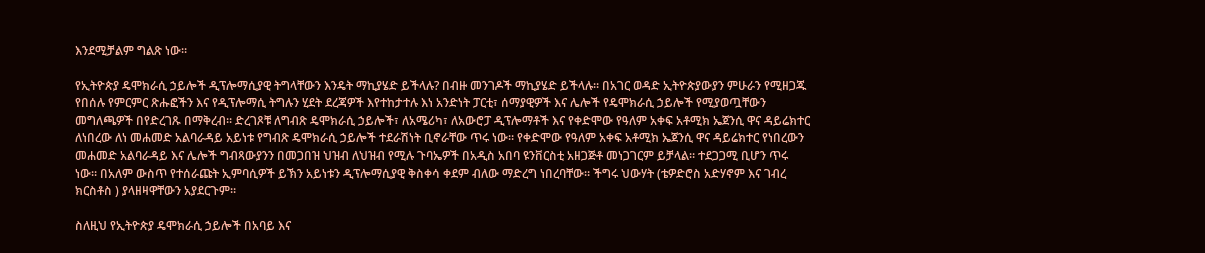እንደሚቻልም ግልጽ ነው።

የኢትዮጵያ ዴሞክራሲ ኃይሎች ዲፕሎማሲያዊ ትግላቸውን እንዴት ማኪያሄድ ይችላሉ? በብዙ መንገዶች ማኪያሄድ ይችላሉ። በአገር ወዳድ ኢትዮጵያውያን ምሁራን የሚዘጋጁ የበሰሉ የምርምር ጽሑፎችን እና የዲፕሎማሲ ትግሉን ሂደት ደረጃዎች እየተከታተሉ እነ አንድነት ፓርቲ፣ ሰማያዊዎች እና ሌሎች የዴሞክራሲ ኃይሎች የሚያወጧቸውን መግለጫዎች በየድረገጹ በማቅረብ። ድረገጾቹ ለግብጽ ዴሞክራሲ ኃይሎች፣ ለአሜሪካ፣ ለአውሮፓ ዲፕሎማቶች እና የቀድሞው የዓለም አቀፍ አቶሚክ ኤጀንሲ ዋና ዳይሬክተር ለነበረው ለነ መሐመድ አልባራዳይ አይነቱ የግብጽ ዴሞክራሲ ኃይሎች ተደራሽነት ቢኖራቸው ጥሩ ነው። የቀድሞው የዓለም አቀፍ አቶሚክ ኤጀንሲ ዋና ዳይሬክተር የነበረውን መሐመድ አልባራዳይ እና ሌሎች ግብጻውያንን በመጋበዝ ህዝብ ለህዝብ የሚሉ ጉባኤዎች በአዲስ አበባ ዩንቨርስቲ አዘጋጅቶ መነጋገርም ይቻላል። ተደጋጋሚ ቢሆን ጥሩ ነው። በአለም ውስጥ የተሰራጩት ኢምባሲዎች ይኽን አይነቱን ዲፕሎማሲያዊ ቅስቀሳ ቀደም ብለው ማድረግ ነበረባቸው። ችግሩ ህውሃት (ቴዎድሮስ አድሃኖም እና ገብረ ክርስቶስ ) ያላዘዛዋቸውን አያደርጉም።

ስለዚህ የኢትዮጵያ ዴሞክራሲ ኃይሎች በአባይ እና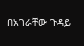በአገራቸው ጉዳይ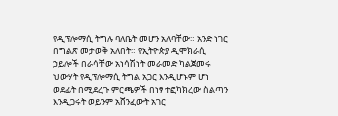የዲፕሎማሲ ትግሉ ባለቤት መሆን አለባቸው። አንድ ነገር በግልጽ መታወቅ አለበት። የኢትዮጵያ ዲሞክራሲ ኃይሎች በራሳቸው አነሳሽነት መራመድ ካልጀመሩ ህውሃት የዲፕሎማሲ ትግል አጋር እንዲሆኑም ሆነ ወደፊት በሚደረጉ ምርጫዎች በነፃ ተፎካክረው ስልጣን እንዲጋሩት ወይንም አሸንፈውት አገር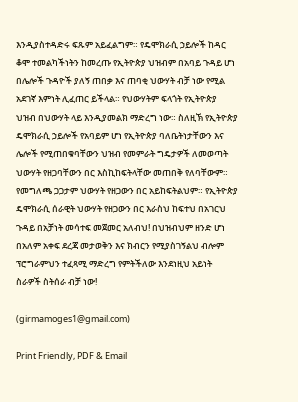እንዲያስተዳድሩ ፍጹም አይፈልግም። የዴሞክራሲ ኃይሎች ከዳር ቆሞ ተመልካችነትን ከመረጡ የኢትዮጵያ ህዝብም በአባይ ጉዳይ ሆነ በሌሎች ጉዳዮች ያለኝ ጠበቃ እና ጠባቂ ህውሃት ብቻ ነው የሚል አደገኛ እምነት ሊፈጠር ይችላል። የህውሃትም ፍላጎት የኢትዮጵያ ህዝብ በህውሃት ላይ እንዲያመልክ ማድረግ ነው። ስለዚኽ የኢትዮጵያ ዴሞክራሲ ኃይሎች የአባይም ሆነ የኢትዮጵያ ባለቤትነታቸውን እና ሌሎች የሚጠበቁባቸውን ህዝብ የመምራት ግዴታዎች ለመወጣት ህውሃት የዘጋባቸውን በር እስኪከፍትላቸው መጠበቅ የለባቸውም። የመግለጫ ጋጋታም ህውሃት የዘጋውን በር አይከፍትልህም። የኢትዮጵያ ዴሞክራሲ ሰራዊት ህውሃት የዘጋውን በር እራስህ ከፍተህ በአገርህ ጉዳይ በአቻነት መሳተፍ መጀመር አለብህ! በህዝብህም ዘንድ ሆነ በአለም አቀፍ ደረጃ መታወቅን እና ክብርን የሚያስገኝልህ ብሎም ፕሮግራምህን ተፈጻሚ ማድረግ የምትችለው እንደነዚህ አይነት ስራዎች ስትሰራ ብቻ ነው!

(girmamoges1@gmail.com)

Print Friendly, PDF & Email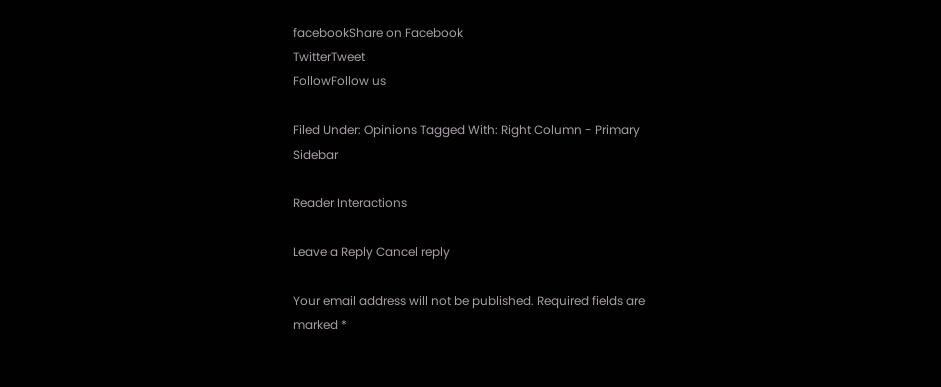facebookShare on Facebook
TwitterTweet
FollowFollow us

Filed Under: Opinions Tagged With: Right Column - Primary Sidebar

Reader Interactions

Leave a Reply Cancel reply

Your email address will not be published. Required fields are marked *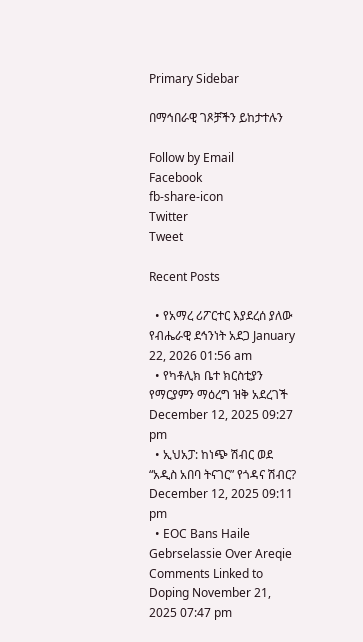Primary Sidebar

በማኅበራዊ ገጾቻችን ይከታተሉን

Follow by Email
Facebook
fb-share-icon
Twitter
Tweet

Recent Posts

  • የአማረ ሪፖርተር እያደረሰ ያለው የብሔራዊ ደኅንነት አደጋ January 22, 2026 01:56 am
  • የካቶሊክ ቤተ ክርስቲያን የማርያምን ማዕረግ ዝቅ አደረገች December 12, 2025 09:27 pm
  • ኢህአፓ: ከነጭ ሽብር ወደ “አዲስ አበባ ትናገር” የጎዳና ሽብር? December 12, 2025 09:11 pm
  • EOC Bans Haile Gebrselassie Over Areqie Comments Linked to Doping November 21, 2025 07:47 pm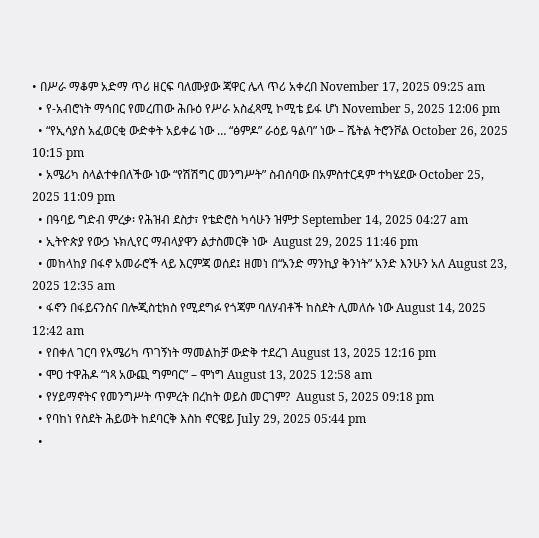• በሥራ ማቆም አድማ ጥሪ ዘርፍ ባለሙያው ጃዋር ሌላ ጥሪ አቀረበ November 17, 2025 09:25 am
  • የ-አብሮነት ማኅበር የመረጠው ሕቡዕ የሥራ አስፈጻሚ ኮሚቴ ይፋ ሆነ November 5, 2025 12:06 pm
  • “የኢሳያስ አፈወርቂ ውድቀት አይቀሬ ነው … “ፅምዶ” ራዕይ ዓልባ” ነው – ሼትል ትሮንቮል October 26, 2025 10:15 pm
  • አሜሪካ ስላልተቀበለችው ነው “የሽሽግር መንግሥት” ስብሰባው በአምስተርዳም ተካሄደው October 25, 2025 11:09 pm
  • በዓባይ ግድብ ምረቃ፡ የሕዝብ ደስታ፣ የቴድሮስ ካሳሁን ዝምታ September 14, 2025 04:27 am
  • ኢትዮጵያ የውኃ ኑክሊየር ማብላያዋን ልታስመርቅ ነው  August 29, 2025 11:46 pm
  • መከላከያ በፋኖ አመራሮች ላይ እርምጃ ወሰደ፤ ዘመነ በ“አንድ ማንኪያ ቅንነት” አንድ እንሁን አለ August 23, 2025 12:35 am
  • ፋኖን በፋይናንስና በሎጂስቲክስ የሚደግፉ የጎጃም ባለሃብቶች ከስደት ሊመለሱ ነው August 14, 2025 12:42 am
  • የበቀለ ገርባ የአሜሪካ ጥገኝነት ማመልከቻ ውድቅ ተደረገ August 13, 2025 12:16 pm
  • ሞዐ ተዋሕዶ “ነጻ አውጪ ግምባር” – ሞነግ August 13, 2025 12:58 am
  • የሃይማኖትና የመንግሥት ጥምረት በረከት ወይስ መርገም?  August 5, 2025 09:18 pm
  • የባከነ የስደት ሕይወት ከደባርቅ እስከ ኖርዌይ July 29, 2025 05:44 pm
  •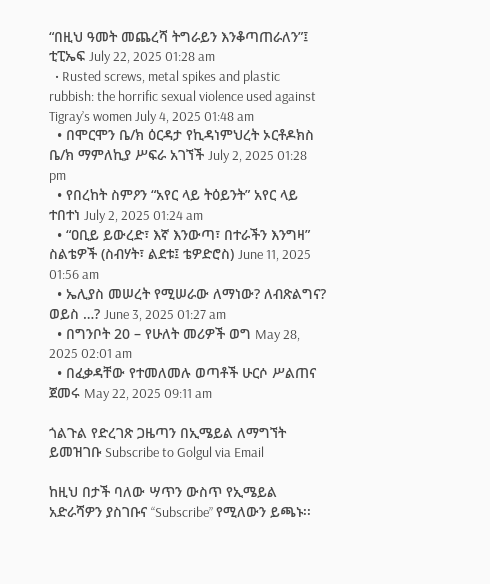“በዚህ ዓመት መጨረሻ ትግራይን እንቆጣጠራለን”፤ ቲፒኤፍ July 22, 2025 01:28 am
  • Rusted screws, metal spikes and plastic rubbish: the horrific sexual violence used against Tigray’s women July 4, 2025 01:48 am
  • በሞርሞን ቤ/ክ ዕርዳታ የኪዳነምህረት ኦርቶዶክስ ቤ/ክ ማምለኪያ ሥፍራ አገኘች July 2, 2025 01:28 pm
  • የበረከት ስምዖን “አየር ላይ ትዕይንት” አየር ላይ ተበተነ July 2, 2025 01:24 am
  • “ዐቢይ ይውረድ፣ እኛ እንውጣ፣ በተራችን እንግዛ” ስልቴዎች (ስብሃት፣ ልደቱ፤ ቴዎድሮስ) June 11, 2025 01:56 am
  • ኤሊያስ መሠረት የሚሠራው ለማነው? ለብጽልግና? ወይስ …? June 3, 2025 01:27 am
  • በግንቦት 20 – የሁለት መሪዎች ወግ May 28, 2025 02:01 am
  • በፈቃዳቸው የተመለመሉ ወጣቶች ሁርሶ ሥልጠና ጀመሩ May 22, 2025 09:11 am

ጎልጉል የድረገጽ ጋዜጣን በኢሜይል ለማግኘት ይመዝገቡ Subscribe to Golgul via Email

ከዚህ በታች ባለው ሣጥን ውስጥ የኢሜይል አድራሻዎን ያስገቡና “Subscribe” የሚለውን ይጫኑ፡፡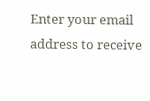Enter your email address to receive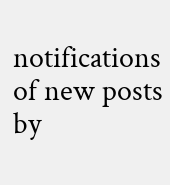notifications of new posts by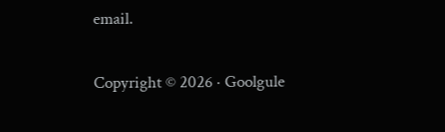email.

Copyright © 2026 · Goolgule